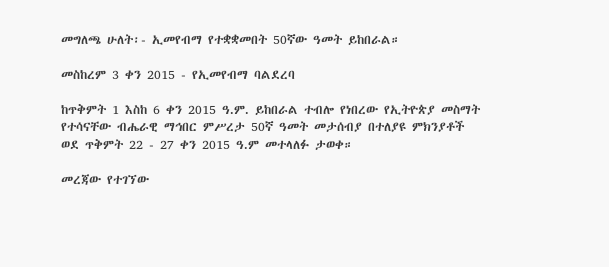መግለጫ ሁለት፡- ኢመየብማ የተቋቋመበት 50ኛው ዓመት ይከበራል።

መስከረም 3 ቀን 2015 - የኢመየብማ ባልደረባ

ከጥቅምት 1 እስከ 6 ቀን 2015 ዓ.ም. ይከበራል ተብሎ የነበረው የኢትዮጵያ መስማት የተሳናቸው ብሔራዊ ማኅበር ምሥረታ 50ኛ ዓመት መታሰብያ በተለያዩ ምክንያቶች ወደ ጥቅምት 22 - 27 ቀን 2015 ዓ.ም መተላለፉ ታወቀ።

መረጃው የተገኘው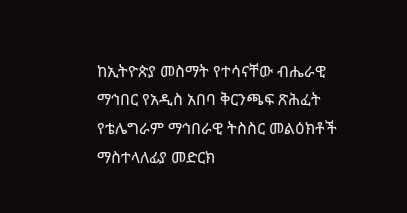ከኢትዮጵያ መስማት የተሳናቸው ብሔራዊ ማኅበር የአዲስ አበባ ቅርንጫፍ ጽሕፈት የቴሌግራም ማኅበራዊ ትስስር መልዕክቶች ማስተላለፊያ መድርክ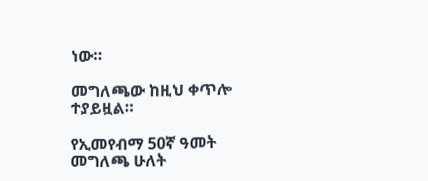ነው።

መግለጫው ከዚህ ቀጥሎ ተያይዟል።

የኢመየብማ 50ኛ ዓመት መግለጫ ሁለት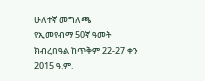ሁለተኛ መግለጫ
የኢመየብማ 50ኛ ዓመት ክብረበዓል ከጥቅም 22-27 ቀን 2015 ዓ.ም.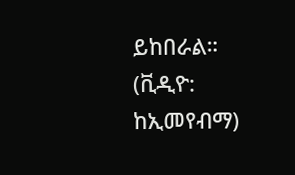ይከበራል።
(ቪዲዮ: ከኢመየብማ)